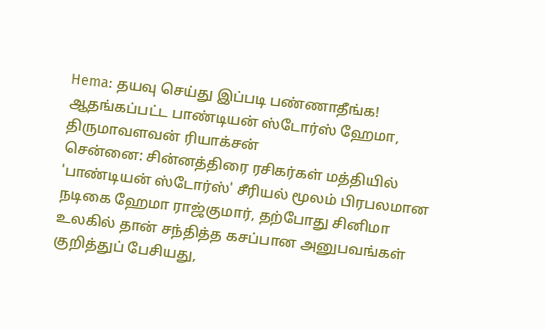Hema: தயவு செய்து இப்படி பண்ணாதீங்க! ஆதங்கப்பட்ட பாண்டியன் ஸ்டோர்ஸ் ஹேமா, திருமாவளவன் ரியாக்சன்
சென்னை: சின்னத்திரை ரசிகர்கள் மத்தியில் 'பாண்டியன் ஸ்டோர்ஸ்' சீரியல் மூலம் பிரபலமான நடிகை ஹேமா ராஜ்குமார், தற்போது சினிமா உலகில் தான் சந்தித்த கசப்பான அனுபவங்கள் குறித்துப் பேசியது,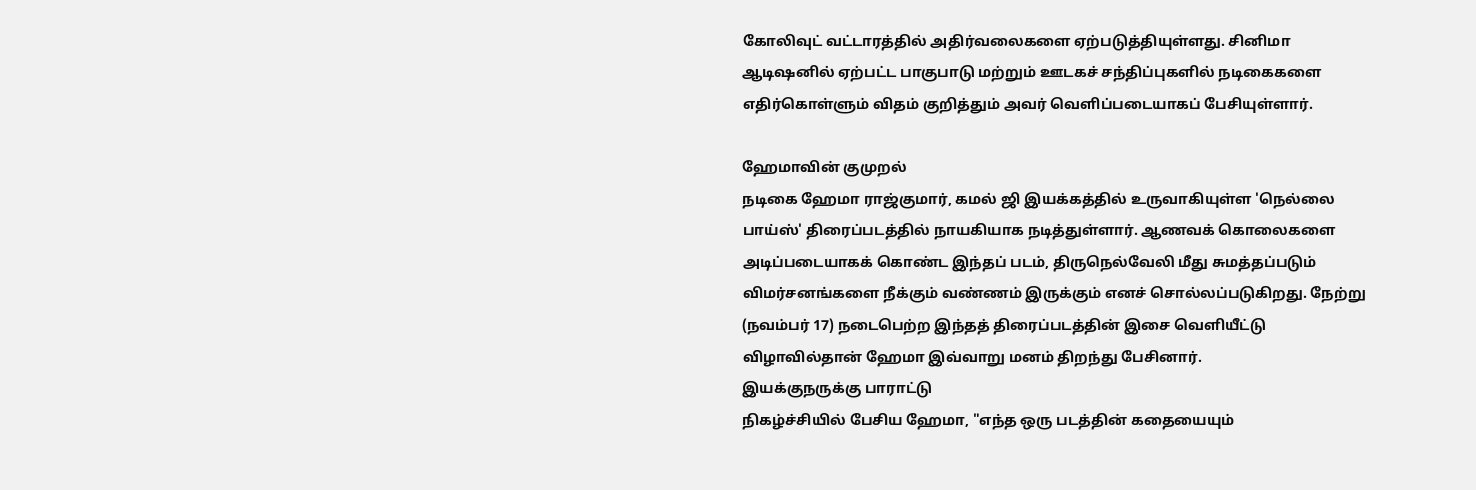கோலிவுட் வட்டாரத்தில் அதிர்வலைகளை ஏற்படுத்தியுள்ளது. சினிமா ஆடிஷனில் ஏற்பட்ட பாகுபாடு மற்றும் ஊடகச் சந்திப்புகளில் நடிகைகளை எதிர்கொள்ளும் விதம் குறித்தும் அவர் வெளிப்படையாகப் பேசியுள்ளார்.

ஹேமாவின் குமுறல்
நடிகை ஹேமா ராஜ்குமார், கமல் ஜி இயக்கத்தில் உருவாகியுள்ள 'நெல்லை பாய்ஸ்' திரைப்படத்தில் நாயகியாக நடித்துள்ளார். ஆணவக் கொலைகளை அடிப்படையாகக் கொண்ட இந்தப் படம், திருநெல்வேலி மீது சுமத்தப்படும் விமர்சனங்களை நீக்கும் வண்ணம் இருக்கும் எனச் சொல்லப்படுகிறது. நேற்று (நவம்பர் 17) நடைபெற்ற இந்தத் திரைப்படத்தின் இசை வெளியீட்டு விழாவில்தான் ஹேமா இவ்வாறு மனம் திறந்து பேசினார்.
இயக்குநருக்கு பாராட்டு
நிகழ்ச்சியில் பேசிய ஹேமா, "எந்த ஒரு படத்தின் கதையையும்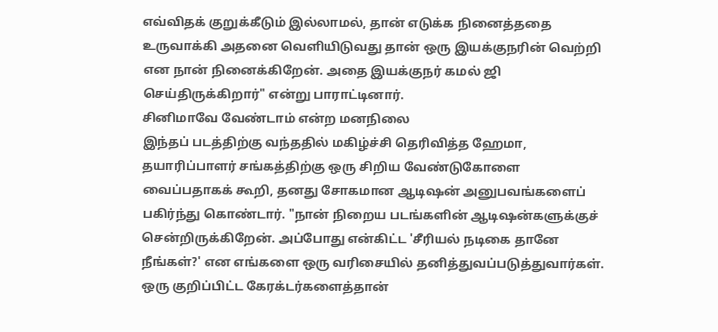எவ்விதக் குறுக்கீடும் இல்லாமல், தான் எடுக்க நினைத்ததை உருவாக்கி அதனை வெளியிடுவது தான் ஒரு இயக்குநரின் வெற்றி என நான் நினைக்கிறேன். அதை இயக்குநர் கமல் ஜி செய்திருக்கிறார்" என்று பாராட்டினார்.
சினிமாவே வேண்டாம் என்ற மனநிலை
இந்தப் படத்திற்கு வந்ததில் மகிழ்ச்சி தெரிவித்த ஹேமா, தயாரிப்பாளர் சங்கத்திற்கு ஒரு சிறிய வேண்டுகோளை வைப்பதாகக் கூறி, தனது சோகமான ஆடிஷன் அனுபவங்களைப் பகிர்ந்து கொண்டார். "நான் நிறைய படங்களின் ஆடிஷன்களுக்குச் சென்றிருக்கிறேன். அப்போது என்கிட்ட 'சீரியல் நடிகை தானே நீங்கள்?' என எங்களை ஒரு வரிசையில் தனித்துவப்படுத்துவார்கள். ஒரு குறிப்பிட்ட கேரக்டர்களைத்தான்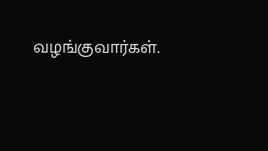வழங்குவார்கள்.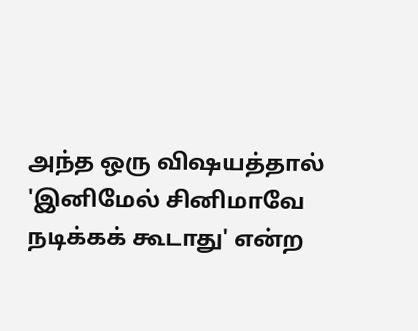அந்த ஒரு விஷயத்தால் 'இனிமேல் சினிமாவே நடிக்கக் கூடாது' என்ற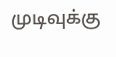முடிவுக்கு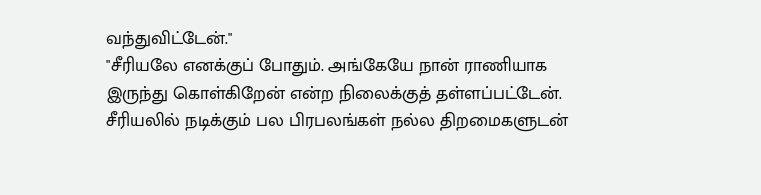வந்துவிட்டேன்."
"சீரியலே எனக்குப் போதும். அங்கேயே நான் ராணியாக இருந்து கொள்கிறேன் என்ற நிலைக்குத் தள்ளப்பட்டேன். சீரியலில் நடிக்கும் பல பிரபலங்கள் நல்ல திறமைகளுடன்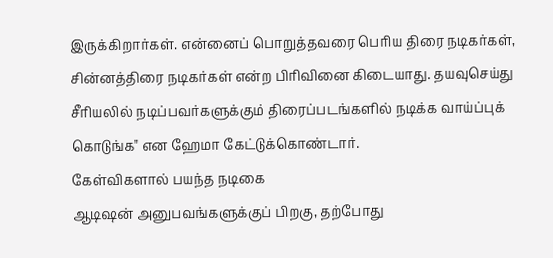இருக்கிறார்கள். என்னைப் பொறுத்தவரை பெரிய திரை நடிகர்கள், சின்னத்திரை நடிகர்கள் என்ற பிரிவினை கிடையாது. தயவுசெய்து சீரியலில் நடிப்பவர்களுக்கும் திரைப்படங்களில் நடிக்க வாய்ப்புக் கொடுங்க" என ஹேமா கேட்டுக்கொண்டார்.
கேள்விகளால் பயந்த நடிகை
ஆடிஷன் அனுபவங்களுக்குப் பிறகு, தற்போது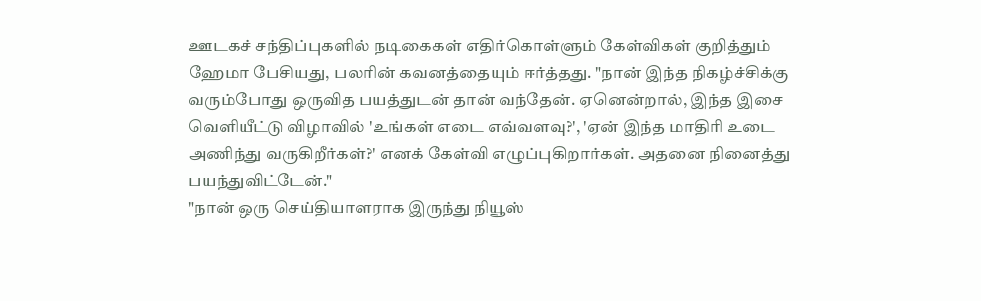ஊடகச் சந்திப்புகளில் நடிகைகள் எதிர்கொள்ளும் கேள்விகள் குறித்தும் ஹேமா பேசியது, பலரின் கவனத்தையும் ஈர்த்தது. "நான் இந்த நிகழ்ச்சிக்கு வரும்போது ஒருவித பயத்துடன் தான் வந்தேன். ஏனென்றால், இந்த இசை வெளியீட்டு விழாவில் 'உங்கள் எடை எவ்வளவு?', 'ஏன் இந்த மாதிரி உடை அணிந்து வருகிறீர்கள்?' எனக் கேள்வி எழுப்புகிறார்கள். அதனை நினைத்து பயந்துவிட்டேன்."
"நான் ஒரு செய்தியாளராக இருந்து நியூஸ்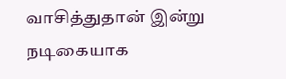வாசித்துதான் இன்று நடிகையாக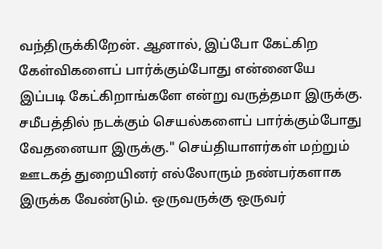வந்திருக்கிறேன். ஆனால், இப்போ கேட்கிற கேள்விகளைப் பார்க்கும்போது என்னையே இப்படி கேட்கிறாங்களே என்று வருத்தமா இருக்கு. சமீபத்தில் நடக்கும் செயல்களைப் பார்க்கும்போது வேதனையா இருக்கு." செய்தியாளர்கள் மற்றும் ஊடகத் துறையினர் எல்லோரும் நண்பர்களாக இருக்க வேண்டும். ஒருவருக்கு ஒருவர்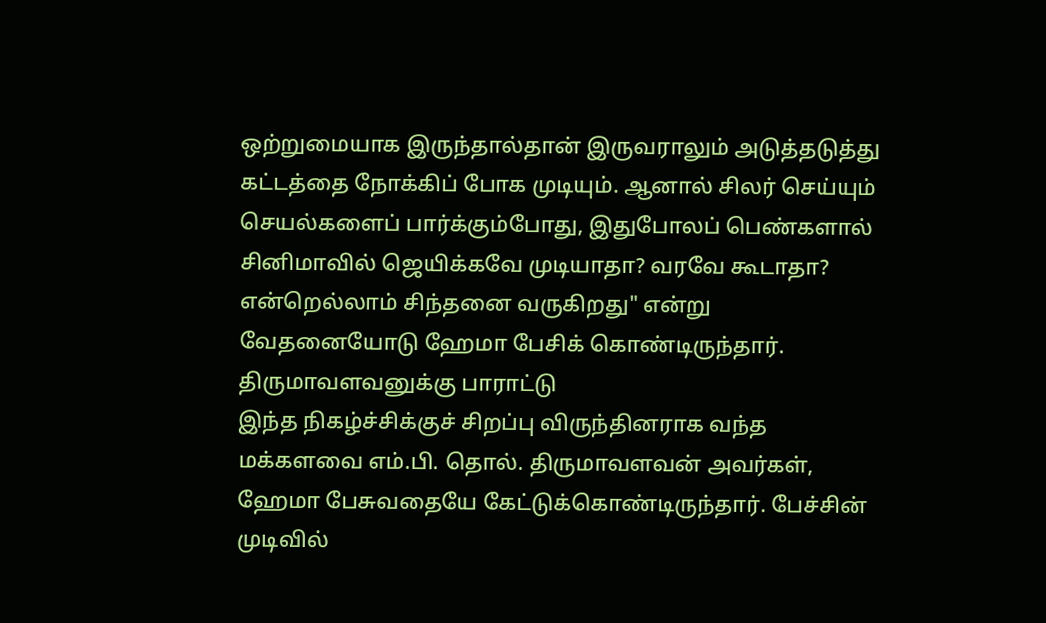ஒற்றுமையாக இருந்தால்தான் இருவராலும் அடுத்தடுத்து கட்டத்தை நோக்கிப் போக முடியும். ஆனால் சிலர் செய்யும் செயல்களைப் பார்க்கும்போது, இதுபோலப் பெண்களால் சினிமாவில் ஜெயிக்கவே முடியாதா? வரவே கூடாதா? என்றெல்லாம் சிந்தனை வருகிறது" என்று வேதனையோடு ஹேமா பேசிக் கொண்டிருந்தார்.
திருமாவளவனுக்கு பாராட்டு
இந்த நிகழ்ச்சிக்குச் சிறப்பு விருந்தினராக வந்த மக்களவை எம்.பி. தொல். திருமாவளவன் அவர்கள், ஹேமா பேசுவதையே கேட்டுக்கொண்டிருந்தார். பேச்சின் முடிவில்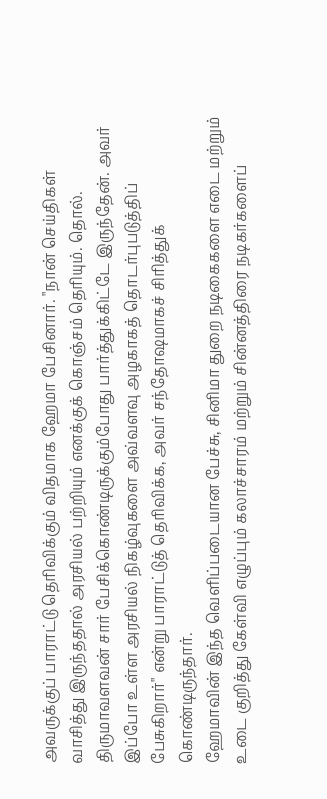அவருக்குப் பாராட்டு தெரிவிக்கும் விதமாக ஹேமா பேசினார். "நான் செய்திகள் வாசித்து இருந்ததால் அரசியல் பற்றியும் எனக்குக் கொஞ்சம் தெரியும். தொல். திருமாவளவன் சார் பேசிக்கொண்டிருக்கும்போது பார்த்துக்கிட்டே இருந்தேன். அவர் இப்போ உள்ள அரசியல் நிகழ்வுகளை அவ்வளவு அழகாகத் தொடர்புபடுத்திப் பேசுகிறார்" என்று பாராட்டுத் தெரிவிக்க, அவர் சந்தோஷமாகச் சிரித்துக் கொண்டிருந்தார்.
ஹேமாவின் இந்த வெளிப்படையான பேச்சு, சினிமா துறை நடிகைகளை எடை மற்றும் உடை குறித்து கேள்வி எழுப்பும் கலாச்சாரம் மற்றும் சின்னத்திரை நடிகர்களைப்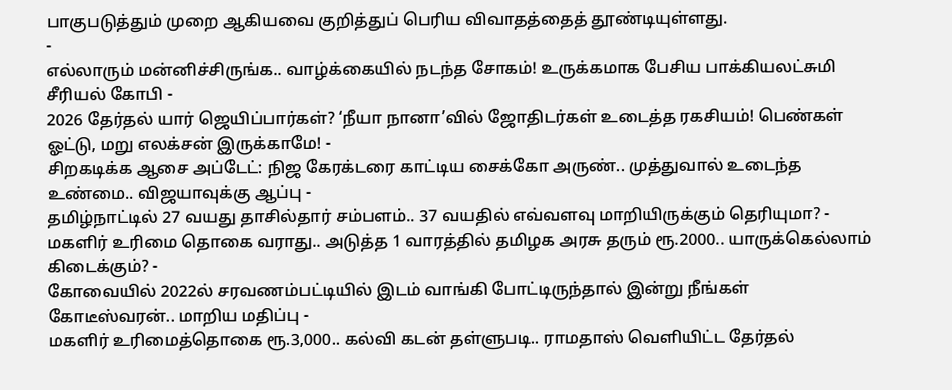பாகுபடுத்தும் முறை ஆகியவை குறித்துப் பெரிய விவாதத்தைத் தூண்டியுள்ளது.
-
எல்லாரும் மன்னிச்சிருங்க.. வாழ்க்கையில் நடந்த சோகம்! உருக்கமாக பேசிய பாக்கியலட்சுமி சீரியல் கோபி -
2026 தேர்தல் யார் ஜெயிப்பார்கள்? ‘நீயா நானா’வில் ஜோதிடர்கள் உடைத்த ரகசியம்! பெண்கள் ஓட்டு, மறு எலக்சன் இருக்காமே! -
சிறகடிக்க ஆசை அப்டேட்: நிஜ கேரக்டரை காட்டிய சைக்கோ அருண்.. முத்துவால் உடைந்த உண்மை.. விஜயாவுக்கு ஆப்பு -
தமிழ்நாட்டில் 27 வயது தாசில்தார் சம்பளம்.. 37 வயதில் எவ்வளவு மாறியிருக்கும் தெரியுமா? -
மகளிர் உரிமை தொகை வராது.. அடுத்த 1 வாரத்தில் தமிழக அரசு தரும் ரூ.2000.. யாருக்கெல்லாம் கிடைக்கும்? -
கோவையில் 2022ல் சரவணம்பட்டியில் இடம் வாங்கி போட்டிருந்தால் இன்று நீங்கள் கோடீஸ்வரன்.. மாறிய மதிப்பு -
மகளிர் உரிமைத்தொகை ரூ.3,000.. கல்வி கடன் தள்ளுபடி.. ராமதாஸ் வெளியிட்ட தேர்தல்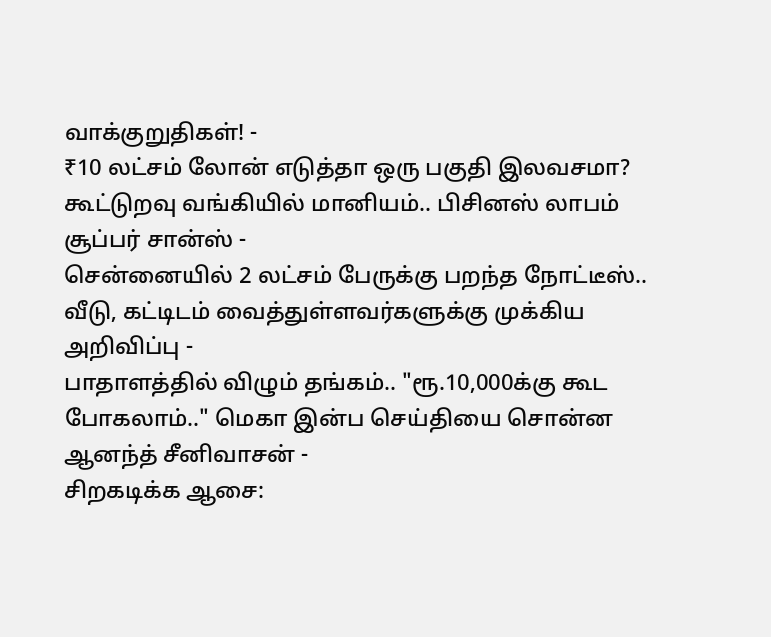வாக்குறுதிகள்! -
₹10 லட்சம் லோன் எடுத்தா ஒரு பகுதி இலவசமா? கூட்டுறவு வங்கியில் மானியம்.. பிசினஸ் லாபம் சூப்பர் சான்ஸ் -
சென்னையில் 2 லட்சம் பேருக்கு பறந்த நோட்டீஸ்.. வீடு, கட்டிடம் வைத்துள்ளவர்களுக்கு முக்கிய அறிவிப்பு -
பாதாளத்தில் விழும் தங்கம்.. "ரூ.10,000க்கு கூட போகலாம்.." மெகா இன்ப செய்தியை சொன்ன ஆனந்த் சீனிவாசன் -
சிறகடிக்க ஆசை: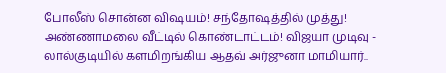போலீஸ் சொன்ன விஷயம்! சந்தோஷத்தில் முத்து! அண்ணாமலை வீட்டில் கொண்டாட்டம்! விஜயா முடிவு -
லால்குடியில் களமிறங்கிய ஆதவ் அர்ஜுனா மாமியார்..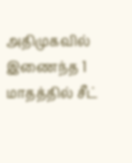அதிமுகவில் இணைந்த 1 மாதத்தில் சீட்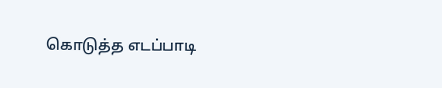கொடுத்த எடப்பாடி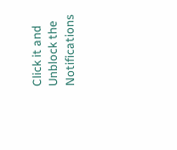Click it and Unblock the Notifications